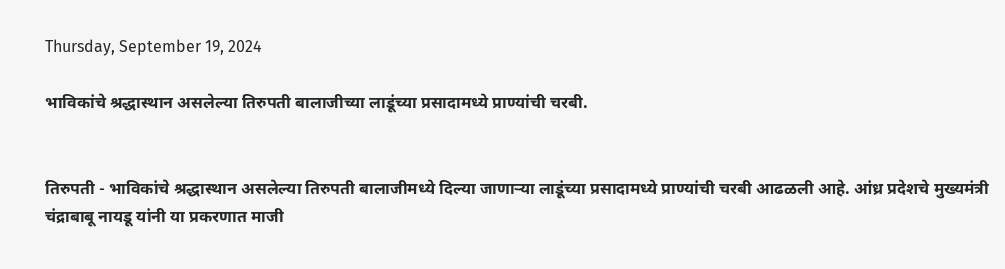Thursday, September 19, 2024

भाविकांचे श्रद्धास्थान असलेल्या तिरुपती बालाजीच्या लाडूंच्या प्रसादामध्ये प्राण्यांची चरबी.


तिरुपती - भाविकांचे श्रद्धास्थान असलेल्या तिरुपती बालाजीमध्ये दिल्या जाणाऱ्या लाडूंच्या प्रसादामध्ये प्राण्यांची चरबी आढळली आहे. आंध्र प्रदेशचे मुख्यमंत्री चंद्राबाबू नायडू यांनी या प्रकरणात माजी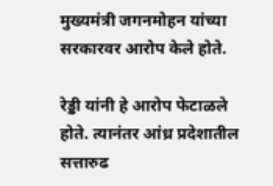मुख्यमंत्री जगनमोहन यांच्या सरकारवर आरोप केले होते.

रेड्डी यांनी हे आरोप फेटाळले होते. त्यानंतर आंध्र प्रदेशातील सत्तारुढ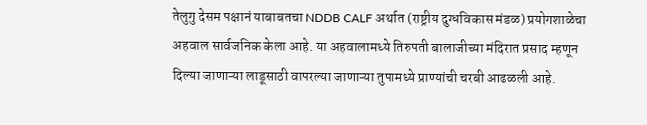तेलुगु देसम पक्षानं याबाबतचा NDDB CALF अर्थात (राष्ट्रीय दुग्धविकास मंडळ) प्रयोगशाळेचा अहवाल सार्वजनिक केला आहे. या अहवालामध्ये तिरुपती बालाजीच्या मंदिरात प्रसाद म्हणून दिल्या जाणाऱ्या लाडूसाठी वापरल्या जाणाऱ्या तुपामध्ये प्राण्यांची चरबी आढळली आहे.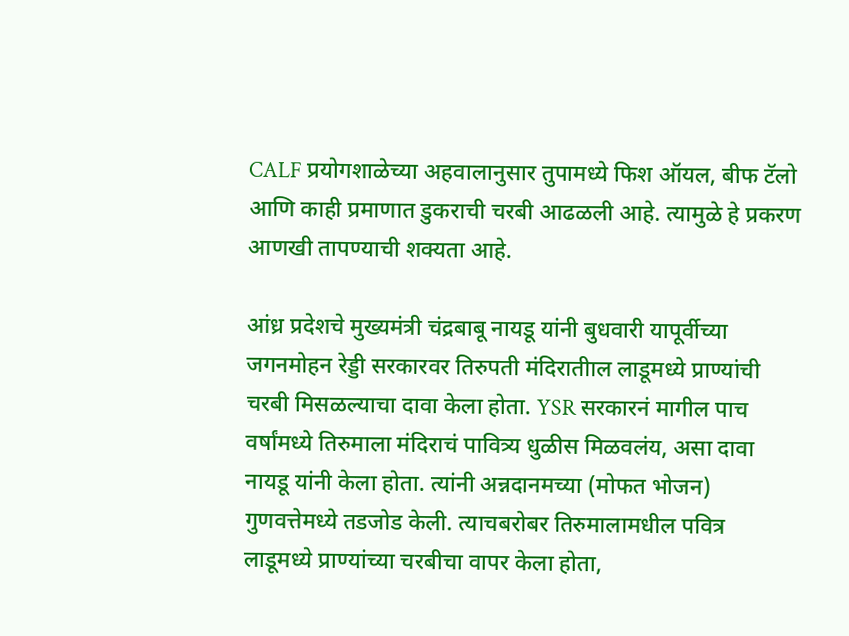CALF प्रयोगशाळेच्या अहवालानुसार तुपामध्ये फिश ऑयल, बीफ टॅलो आणि काही प्रमाणात डुकराची चरबी आढळली आहे. त्यामुळे हे प्रकरण आणखी तापण्याची शक्यता आहे.

आंध्र प्रदेशचे मुख्यमंत्री चंद्रबाबू नायडू यांनी बुधवारी यापूर्वीच्या जगनमोहन रेड्डी सरकारवर तिरुपती मंदिरातीाल लाडूमध्ये प्राण्यांची चरबी मिसळल्याचा दावा केला होता. YSR सरकारनं मागील पाच वर्षांमध्ये तिरुमाला मंदिराचं पावित्र्य धुळीस मिळवलंय, असा दावा नायडू यांनी केला होता. त्यांनी अन्नदानमच्या (मोफत भोजन) गुणवत्तेमध्ये तडजोड केली. त्याचबरोबर तिरुमालामधील पवित्र लाडूमध्ये प्राण्यांच्या चरबीचा वापर केला होता,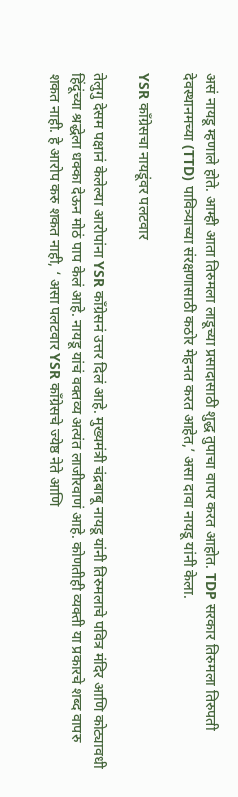असं नायडू म्हणाले होते. आम्ही आता तिरुमला लाडूच्या प्रसादासाठी शुद्ध तुपाचा वापर करत आहोत. TDP सरकार तिरुमला तिरुपती देवस्थानमच्या (TTD) पावित्र्याच्या संरक्षणासाठी कठोर मेहनत करत आहेत,’ असा दावा नायडू यांनी केला.

YSR काँग्रेसचा नायडूंवर पलटवार

तेलुगु देसम पक्षानं केलेल्या आरोपांना YSR काँग्रेसनं उत्तर दिलं आहे. मुख्यमंत्री चंद्रबाबू नायडू यांनी तिरुमलाचे पवित्र मंदिर आणि कोट्यावधी हिंदूंच्या श्रद्धेला धक्का देऊन मोठं पाप केलं आहे. नायडू यांचं वक्तव्य अत्यंत लाजीरवाणं आहे. कोणतीही व्यक्ती या प्रकारचे शब्द वापरु शकत नाही. हे आरोप करु शकत नाही, ‘ असा पलटवार YSR काँग्रेसचे ज्येष्ठ नेते आणि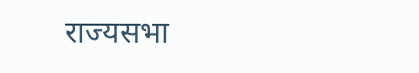राज्यसभा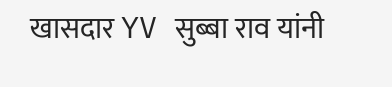खासदार YV सुब्बा राव यांनी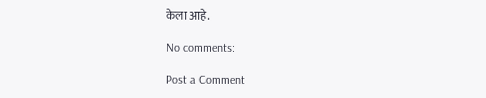केला आहे.

No comments:

Post a Comment